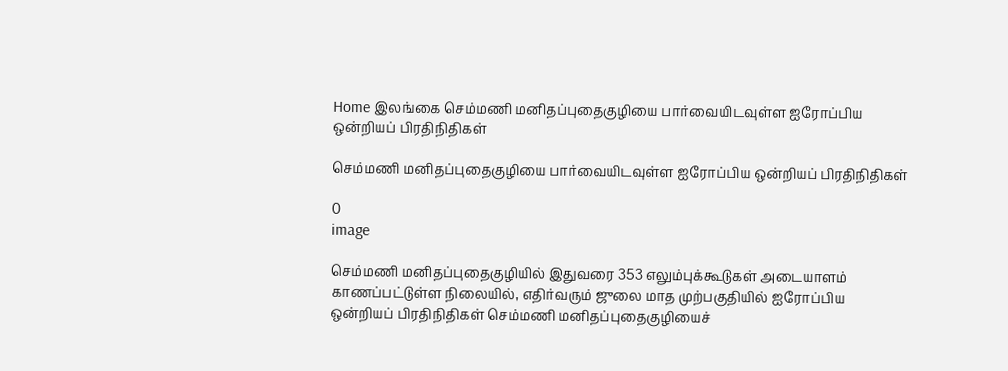Home இலங்கை செம்மணி மனிதப்புதைகுழியை பார்வையிடவுள்ள ஐரோப்பிய ஒன்றியப் பிரதிநிதிகள்

செம்மணி மனிதப்புதைகுழியை பார்வையிடவுள்ள ஐரோப்பிய ஒன்றியப் பிரதிநிதிகள்

0
image

செம்மணி மனிதப்புதைகுழியில் இதுவரை 353 எலும்புக்கூடுகள் அடையாளம் காணப்பட்டுள்ள நிலையில், எதிர்வரும் ஜுலை மாத முற்பகுதியில் ஐரோப்பிய ஒன்றியப் பிரதிநிதிகள் செம்மணி மனிதப்புதைகுழியைச்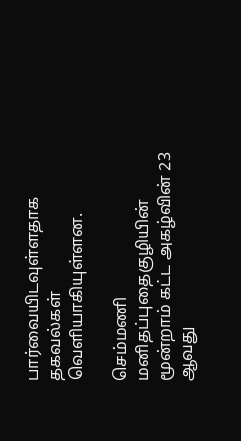பார்வையிடவுள்ளதாக தகவல்கள் வெளியாகியுள்ளன.

செம்மணி மனிதப்புதைகுழியின் மூன்றாம் கட்ட அகழ்வின் 23 ஆவது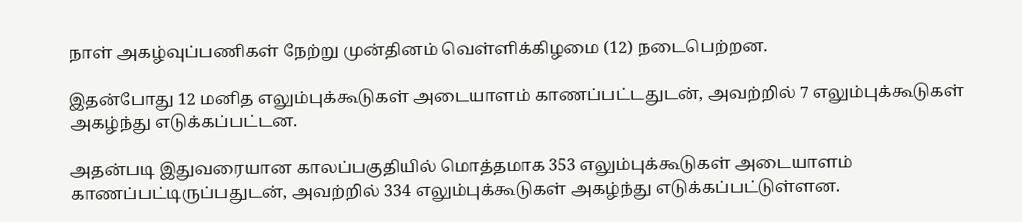நாள் அகழ்வுப்பணிகள் நேற்று முன்தினம் வெள்ளிக்கிழமை (12) நடைபெற்றன.

இதன்போது 12 மனித எலும்புக்கூடுகள் அடையாளம் காணப்பட்டதுடன், அவற்றில் 7 எலும்புக்கூடுகள் அகழ்ந்து எடுக்கப்பட்டன.

அதன்படி இதுவரையான காலப்பகுதியில் மொத்தமாக 353 எலும்புக்கூடுகள் அடையாளம் காணப்பட்டிருப்பதுடன், அவற்றில் 334 எலும்புக்கூடுகள் அகழ்ந்து எடுக்கப்பட்டுள்ளன.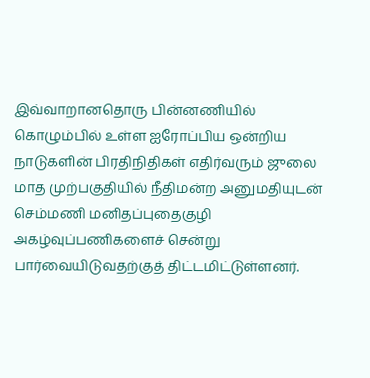இவ்வாறானதொரு பின்னணியில் கொழும்பில் உள்ள ஐரோப்பிய ஒன்றிய நாடுகளின் பிரதிநிதிகள் எதிர்வரும் ஜுலை மாத முற்பகுதியில் நீதிமன்ற அனுமதியுடன் செம்மணி மனிதப்புதைகுழி அகழ்வுப்பணிகளைச் சென்று பார்வையிடுவதற்குத் திட்டமிட்டுள்ளனர்.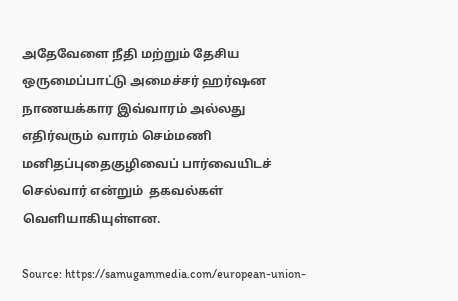அதேவேளை நீதி மற்றும் தேசிய ஒருமைப்பாட்டு அமைச்சர் ஹர்ஷன நாணயக்கார இவ்வாரம் அல்லது எதிர்வரும் வாரம் செம்மணி மனிதப்புதைகுழிவைப் பார்வையிடச் செல்வார் என்றும்  தகவல்கள் வெளியாகியுள்ளன.

Source: https://samugammedia.com/european-union-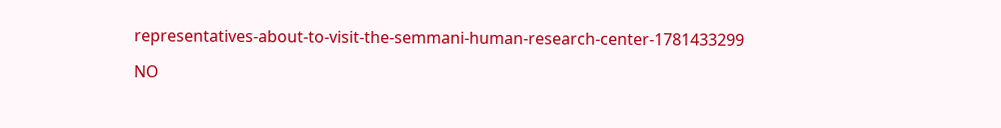representatives-about-to-visit-the-semmani-human-research-center-1781433299

NO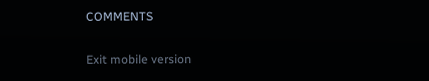COMMENTS

Exit mobile version